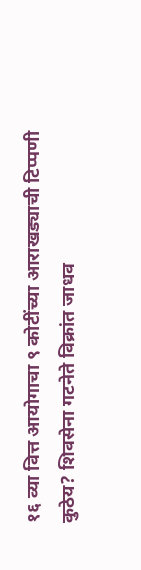१६ व्या वित्त आयोगाचा ९ कोटींच्या आराखड्याची टिप्पणी कुठेय? शिवसेना गटनेते विक्रांत जाधव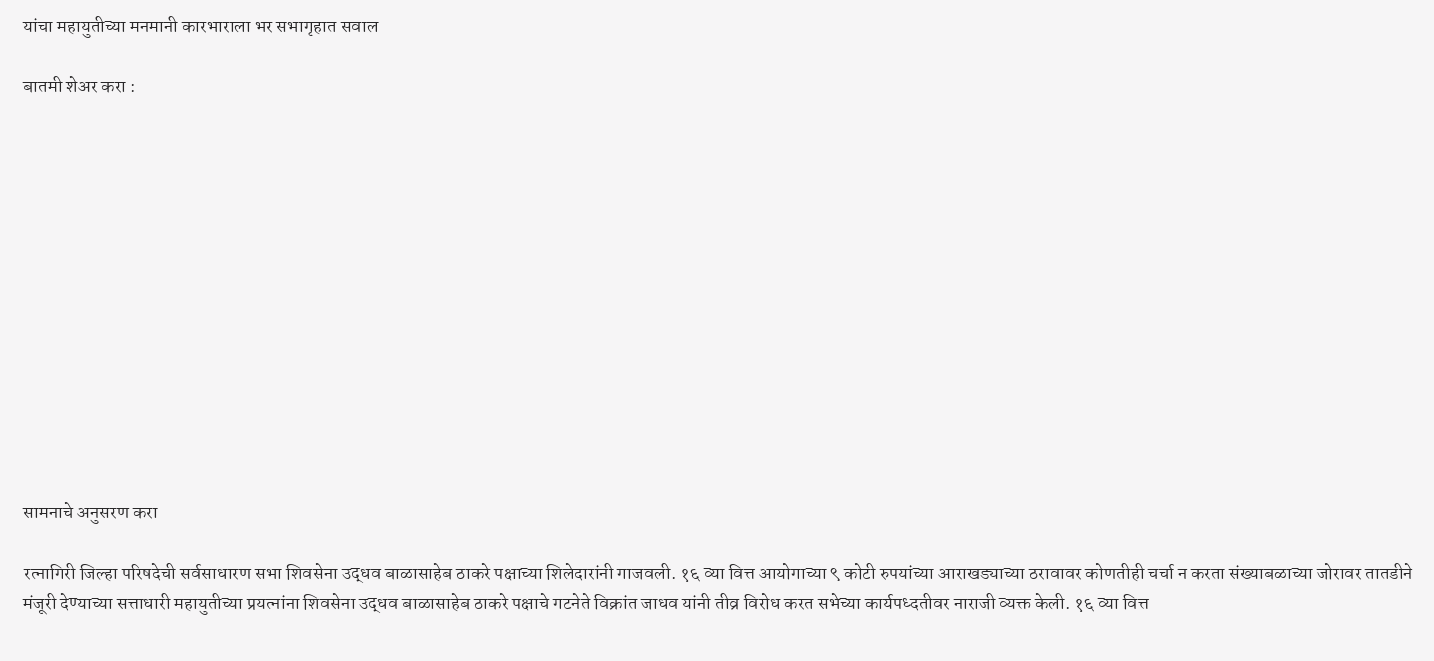यांचा महायुतीच्या मनमानी कारभाराला भर सभागृहात सवाल

बातमी शेअर करा :













सामनाचे अनुसरण करा

रत्नागिरी जिल्हा परिषदेची सर्वसाधारण सभा शिवसेना उद्धव बाळासाहेब ठाकरे पक्षाच्या शिलेदारांनी गाजवली. १६ व्या वित्त आयोगाच्या ९ कोटी रुपयांच्या आराखड्याच्या ठरावावर कोणतीही चर्चा न करता संख्याबळाच्या जोरावर तातडीने मंजूरी देण्याच्या सत्ताधारी महायुतीच्या प्रयत्नांना शिवसेना उद्धव बाळासाहेब ठाकरे पक्षाचे गटनेते विक्रांत जाधव यांनी तीव्र विरोध करत सभेच्या कार्यपध्दतीवर नाराजी व्यक्त केली. १६ व्या वित्त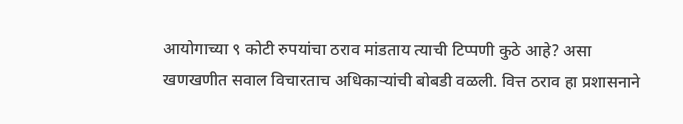आयोगाच्या ९ कोटी रुपयांचा ठराव मांडताय त्याची टिप्पणी कुठे आहे? असा खणखणीत सवाल विचारताच अधिकाऱ्यांची बोबडी वळली. वित्त ठराव हा प्रशासनाने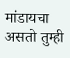मांडायचा असतो तुम्ही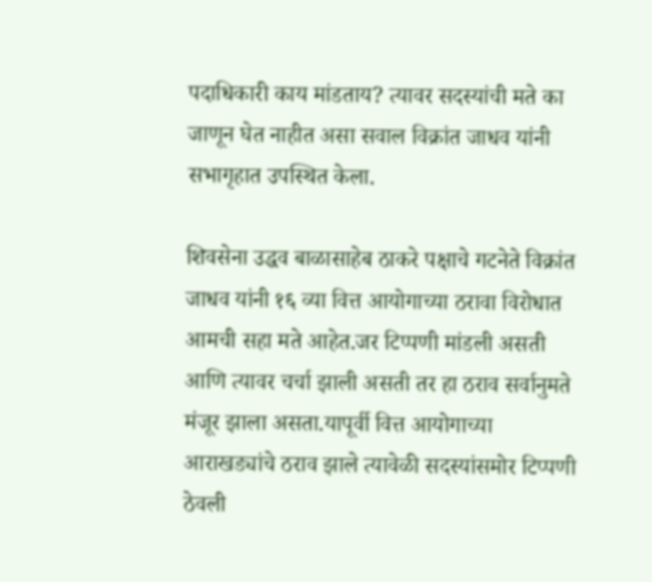पदाधिकारी काय मांडताय? त्यावर सदस्यांची मते का जाणून घेत नाहीत असा सवाल विक्रांत जाधव यांनी सभागृहात उपस्थित केला.

शिवसेना उद्धव बाळासाहेब ठाकरे पक्षाचे गटनेते विक्रांत जाधव यांनी १६ व्या वित्त आयोगाच्या ठरावा विरोधात आमची सहा मते आहेत.जर टिप्पणी मांडली असती आणि त्यावर चर्चा झाली असती तर हा ठराव सर्वानुमते मंजूर झाला असता.यापूर्वी वित्त आयोगाच्या आराखड्यांचे ठराव झाले त्यावेळी सदस्यांसमोर टिप्पणी ठेवली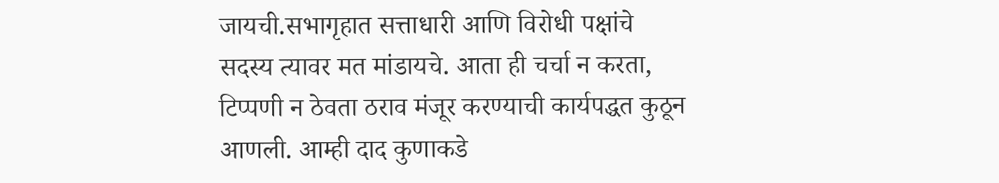जायची.सभागृहात सत्ताधारी आणि विरोधी पक्षांचे सदस्य त्यावर मत मांडायचे. आता ही चर्चा न करता, टिप्पणी न ठेवता ठराव मंजूर करण्याची कार्यपद्धत कुठून आणली. आम्ही दाद कुणाकडे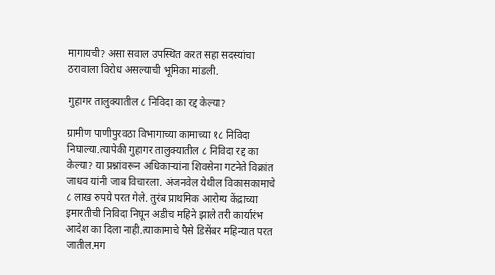मागायची? असा सवाल उपस्थित करत सहा सदस्यांचा ठरावाला विरोध असल्याची भूमिका मांडली.

गुहागर तालुक्यातील ८ निविदा का रद्द केल्या?

ग्रामीण पाणीपुरवठा विभागाच्या कामाच्या १८ निविदा निघाल्या.त्यापेकी गुहागर तालुक्यातील ८ निविदा रद्द का केल्या? या प्रश्नांवरून अधिकाऱ्यांना शिवसेना गटनेते विक्रांत जाधव यांनी जाब विचारला. अंजनवेल येथील विकासकामाचे ८ लाख रुपये परत गेले. तुरंब प्राथमिक आरोग्य केंद्राच्या इमारतीची निविदा निघून अडीच महिने झाले तरी कार्यारंभ आदेश का दिला नाही.त्याकामाचे पैसे डिसेंबर महिन्यात परत जातील.मग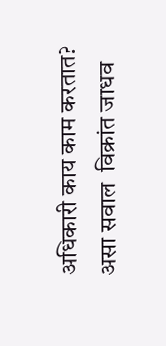अधिकारी काय काम करतात? असा सवाल  विक्रांत जाधव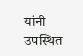यांनी उपस्थित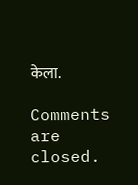केला.

Comments are closed.